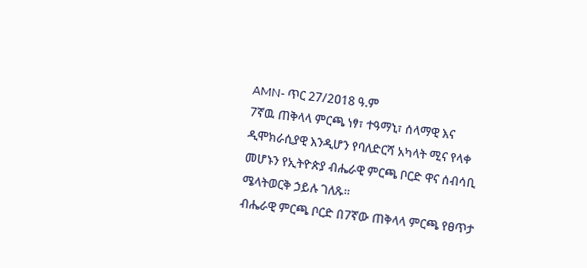AMN- ጥር 27/2ዐ18 ዓ.ም
7ኛዉ ጠቅላላ ምርጫ ነፃ፣ ተዓማኒ፣ ሰላማዊ እና ዲሞክራሲያዊ እንዲሆን የባለድርሻ አካላት ሚና የላቀ መሆኑን የኢትዮጵያ ብሔራዊ ምርጫ ቦርድ ዋና ሰብሳቢ ሜላትወርቅ ኃይሉ ገለጹ፡፡
ብሔራዊ ምርጫ ቦርድ በ7ኛው ጠቅላላ ምርጫ የፀጥታ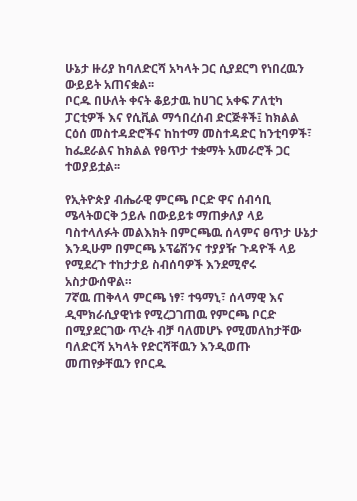ሁኔታ ዙሪያ ከባለድርሻ አካላት ጋር ሲያደርግ የነበረዉን ውይይት አጠናቋል፡፡
ቦርዱ በሁለት ቀናት ቆይታዉ ከሀገር አቀፍ ፖለቲካ ፓርቲዎች እና የሲቪል ማኅበረሰብ ድርጅቶች፤ ከክልል ርዕሰ መስተዳድሮችና ከከተማ መስተዳድር ከንቲባዎች፣ ከፌደራልና ከክልል የፀጥታ ተቋማት አመራሮች ጋር ተወያይቷል፡፡

የኢትዮጵያ ብሔራዊ ምርጫ ቦርድ ዋና ሰብሳቢ ሜላትወርቅ ኃይሉ በውይይቱ ማጠቃለያ ላይ ባስተላለፉት መልእክት በምርጫዉ ሰላምና ፀጥታ ሁኔታ እንዲሁም በምርጫ ኦፕሬሽንና ተያያዥ ጉዳዮች ላይ የሚደረጉ ተከታታይ ስብሰባዎች እንደሚኖሩ አስታውሰዋል።
7ኛዉ ጠቅላላ ምርጫ ነፃ፣ ተዓማኒ፣ ሰላማዊ እና ዲሞክራሲያዊነቱ የሚረጋገጠዉ የምርጫ ቦርድ በሚያደርገው ጥረት ብቻ ባለመሆኑ የሚመለከታቸው ባለድርሻ አካላት የድርሻቸዉን እንዲወጡ መጠየቃቸዉን የቦርዱ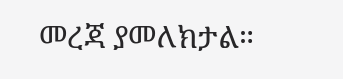መረጃ ያመለክታል።